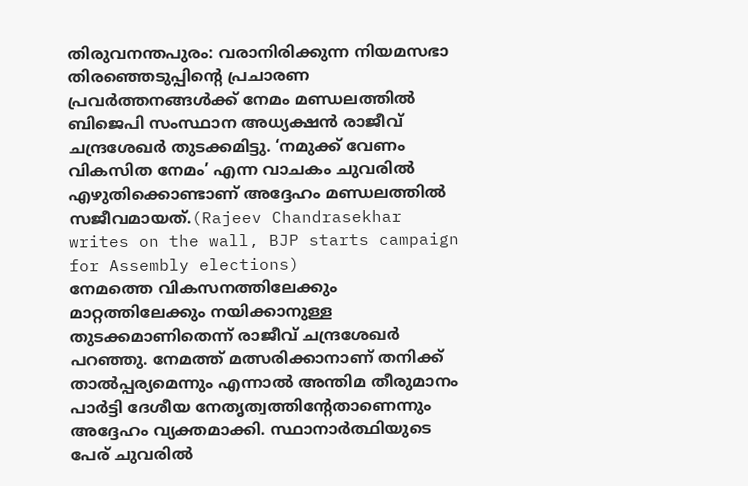തിരുവനന്തപുരം: വരാനിരിക്കുന്ന നിയമസഭാ തിരഞ്ഞെടുപ്പിന്റെ പ്രചാരണ പ്രവർത്തനങ്ങൾക്ക് നേമം മണ്ഡലത്തിൽ ബിജെപി സംസ്ഥാന അധ്യക്ഷൻ രാജീവ് ചന്ദ്രശേഖർ തുടക്കമിട്ടു. ‘നമുക്ക് വേണം വികസിത നേമം’ എന്ന വാചകം ചുവരിൽ എഴുതിക്കൊണ്ടാണ് അദ്ദേഹം മണ്ഡലത്തിൽ സജീവമായത്.(Rajeev Chandrasekhar writes on the wall, BJP starts campaign for Assembly elections)
നേമത്തെ വികസനത്തിലേക്കും മാറ്റത്തിലേക്കും നയിക്കാനുള്ള തുടക്കമാണിതെന്ന് രാജീവ് ചന്ദ്രശേഖർ പറഞ്ഞു. നേമത്ത് മത്സരിക്കാനാണ് തനിക്ക് താൽപ്പര്യമെന്നും എന്നാൽ അന്തിമ തീരുമാനം പാർട്ടി ദേശീയ നേതൃത്വത്തിന്റേതാണെന്നും അദ്ദേഹം വ്യക്തമാക്കി. സ്ഥാനാർത്ഥിയുടെ പേര് ചുവരിൽ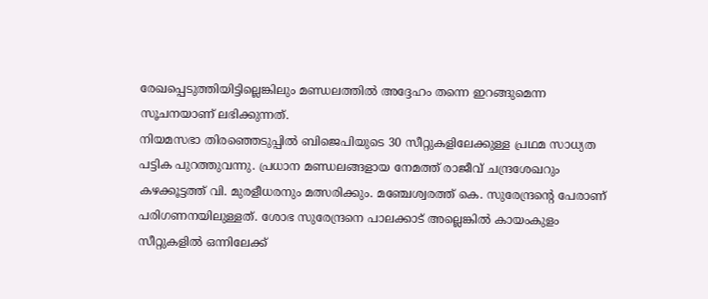രേഖപ്പെടുത്തിയിട്ടില്ലെങ്കിലും മണ്ഡലത്തിൽ അദ്ദേഹം തന്നെ ഇറങ്ങുമെന്ന സൂചനയാണ് ലഭിക്കുന്നത്.
നിയമസഭാ തിരഞ്ഞെടുപ്പിൽ ബിജെപിയുടെ 30 സീറ്റുകളിലേക്കുള്ള പ്രഥമ സാധ്യത പട്ടിക പുറത്തുവന്നു. പ്രധാന മണ്ഡലങ്ങളായ നേമത്ത് രാജീവ് ചന്ദ്രശേഖറും കഴക്കൂട്ടത്ത് വി. മുരളീധരനും മത്സരിക്കും. മഞ്ചേശ്വരത്ത് കെ. സുരേന്ദ്രന്റെ പേരാണ് പരിഗണനയിലുള്ളത്. ശോഭ സുരേന്ദ്രനെ പാലക്കാട് അല്ലെങ്കിൽ കായംകുളം സീറ്റുകളിൽ ഒന്നിലേക്ക്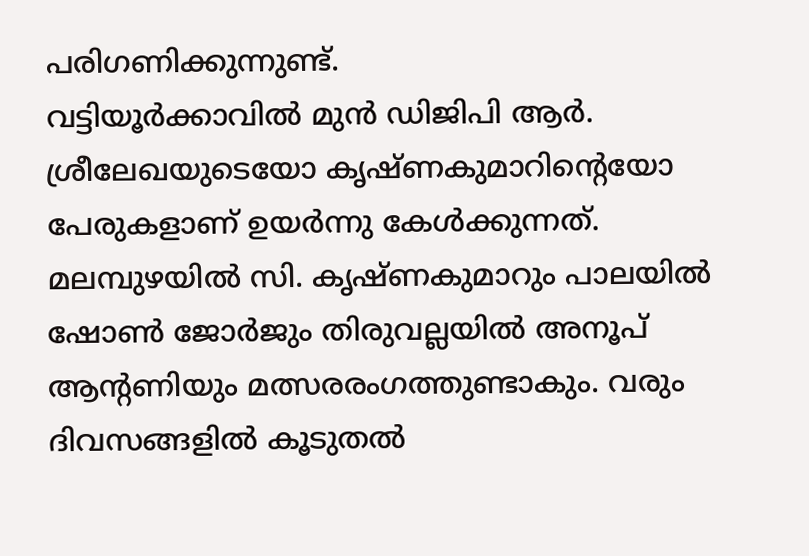പരിഗണിക്കുന്നുണ്ട്.
വട്ടിയൂർക്കാവിൽ മുൻ ഡിജിപി ആർ. ശ്രീലേഖയുടെയോ കൃഷ്ണകുമാറിന്റെയോ പേരുകളാണ് ഉയർന്നു കേൾക്കുന്നത്. മലമ്പുഴയിൽ സി. കൃഷ്ണകുമാറും പാലയിൽ ഷോൺ ജോർജും തിരുവല്ലയിൽ അനൂപ് ആന്റണിയും മത്സരരംഗത്തുണ്ടാകും. വരും ദിവസങ്ങളിൽ കൂടുതൽ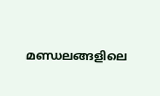മണ്ഡലങ്ങളിലെ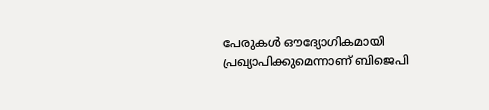പേരുകൾ ഔദ്യോഗികമായി പ്രഖ്യാപിക്കുമെന്നാണ് ബിജെപി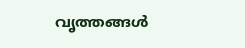വൃത്തങ്ങൾ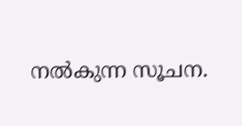നൽകുന്ന സൂചന.